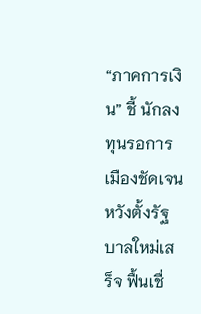“ภาคการเงิน” ชี้ นักลงทุนรอการเมืองชัดเจน หวังตั้งรัฐบาลใหม่เสร็จ ฟื้นเชื่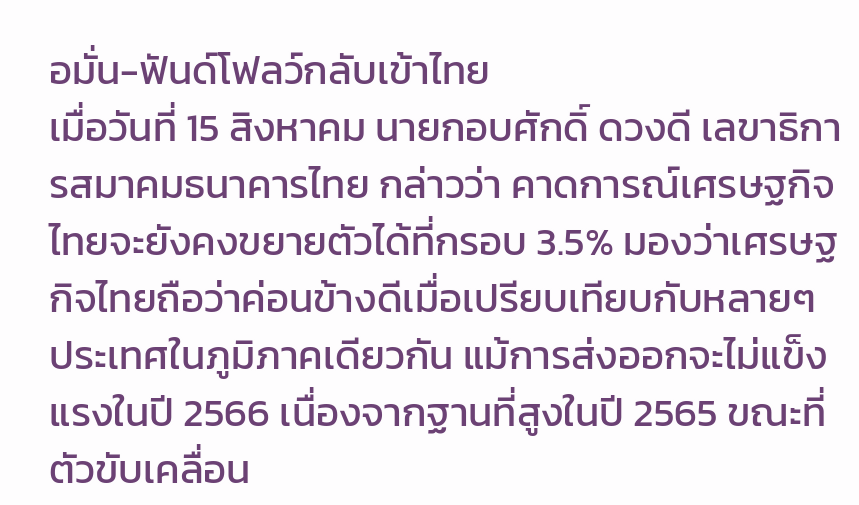อมั่น-ฟันด์โฟลว์กลับเข้าไทย
เมื่อวันที่ 15 สิงหาคม นายกอบศักดิ์ ดวงดี เลขาธิการสมาคมธนาคารไทย กล่าวว่า คาดการณ์เศรษฐกิจไทยจะยังคงขยายตัวได้ที่กรอบ 3.5% มองว่าเศรษฐกิจไทยถือว่าค่อนข้างดีเมื่อเปรียบเทียบกับหลายๆ ประเทศในภูมิภาคเดียวกัน แม้การส่งออกจะไม่แข็งแรงในปี 2566 เนื่องจากฐานที่สูงในปี 2565 ขณะที่ตัวขับเคลื่อน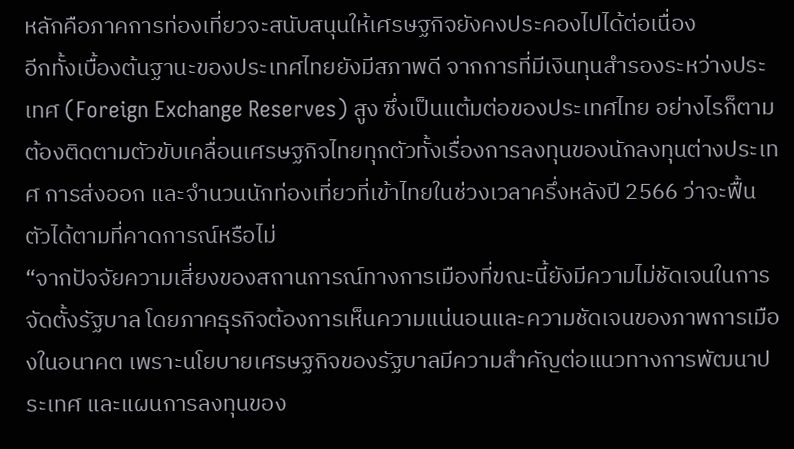หลักคือภาคการท่องเที่ยวจะสนับสนุนให้เศรษฐกิจยังคงประคองไปได้ต่อเนื่อง
อีกทั้งเบื้องต้นฐานะของประเทศไทยยังมีสภาพดี จากการที่มีเงินทุนสำรองระหว่างประเทศ (Foreign Exchange Reserves) สูง ซึ่งเป็นแต้มต่อของประเทศไทย อย่างไรก็ตาม ต้องติดตามตัวขับเคลื่อนเศรษฐกิจไทยทุกตัวทั้งเรื่องการลงทุนของนักลงทุนต่างประเทศ การส่งออก และจำนวนนักท่องเที่ยวที่เข้าไทยในช่วงเวลาครึ่งหลังปี 2566 ว่าจะฟื้นตัวได้ตามที่คาดการณ์หรือไม่
“จากปัจจัยความเสี่ยงของสถานการณ์ทางการเมืองที่ขณะนี้ยังมีความไม่ชัดเจนในการจัดตั้งรัฐบาล โดยภาคธุรกิจต้องการเห็นความแน่นอนและความชัดเจนของภาพการเมืองในอนาคต เพราะนโยบายเศรษฐกิจของรัฐบาลมีความสำคัญต่อแนวทางการพัฒนาประเทศ และแผนการลงทุนของ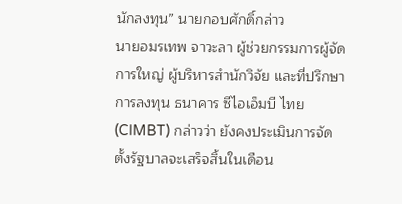นักลงทุน” นายกอบศักดิ์กล่าว
นายอมรเทพ จาวะลา ผู้ช่วยกรรมการผู้จัดการใหญ่ ผู้บริหารสำนักวิจัย และที่ปรึกษาการลงทุน ธนาคาร ซีไอเอ็มบี ไทย (CIMBT) กล่าวว่า ยังคงประเมินการจัดตั้งรัฐบาลจะเสร็จสิ้นในเดือน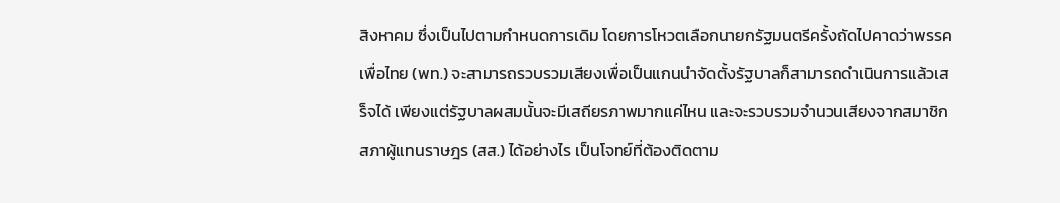สิงหาคม ซึ่งเป็นไปตามกำหนดการเดิม โดยการโหวตเลือกนายกรัฐมนตรีครั้งถัดไปคาดว่าพรรคเพื่อไทย (พท.) จะสามารถรวบรวมเสียงเพื่อเป็นแกนนำจัดตั้งรัฐบาลก็สามารถดำเนินการแล้วเสร็จได้ เพียงแต่รัฐบาลผสมนั้นจะมีเสถียรภาพมากแค่ไหน และจะรวบรวมจำนวนเสียงจากสมาชิกสภาผู้แทนราษฎร (สส.) ได้อย่างไร เป็นโจทย์ที่ต้องติดตาม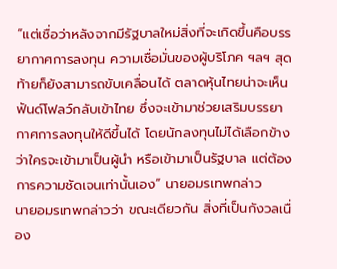“แต่เชื่อว่าหลังจากมีรัฐบาลใหม่สิ่งที่จะเกิดขึ้นคือบรรยากาศการลงทุน ความเชื่อมั่นของผู้บริโภค ฯลฯ สุดท้ายก็ยังสามารถขับเคลื่อนได้ ตลาดหุ้นไทยน่าจะเห็นฟันด์โฟลว์กลับเข้าไทย ซึ่งจะเข้ามาช่วยเสริมบรรยากาศการลงทุนให้ดีขึ้นได้ โดยนักลงทุนไม่ได้เลือกข้างว่าใครจะเข้ามาเป็นผู้นำ หรือเข้ามาเป็นรัฐบาล แต่ต้องการความชัดเจนเท่านั้นเอง” นายอมรเทพกล่าว
นายอมรเทพกล่าวว่า ขณะเดียวกัน สิ่งที่เป็นกังวลเนื่อง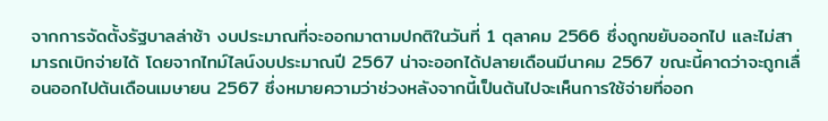จากการจัดตั้งรัฐบาลล่าช้า งบประมาณที่จะออกมาตามปกติในวันที่ 1 ตุลาคม 2566 ซึ่งถูกขยับออกไป และไม่สามารถเบิกจ่ายได้ โดยจากไทม์ไลน์งบประมาณปี 2567 น่าจะออกได้ปลายเดือนมีนาคม 2567 ขณะนี้คาดว่าจะถูกเลื่อนออกไปต้นเดือนเมษายน 2567 ซึ่งหมายความว่าช่วงหลังจากนี้เป็นต้นไปจะเห็นการใช้จ่ายที่ออก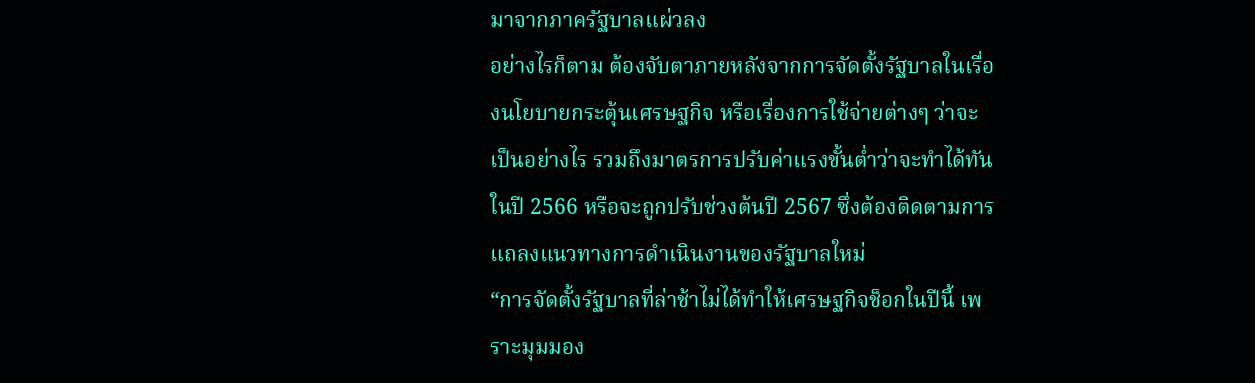มาจากภาครัฐบาลแผ่วลง
อย่างไรก็ตาม ต้องจับตาภายหลังจากการจัดตั้งรัฐบาลในเรื่องนโยบายกระตุ้นเศรษฐกิจ หรือเรื่องการใช้จ่ายต่างๆ ว่าจะเป็นอย่างไร รวมถึงมาตรการปรับค่าแรงขั้นต่ำว่าจะทำได้ทันในปี 2566 หรือจะถูกปรับช่วงต้นปี 2567 ซึ่งต้องติดตามการแถลงแนวทางการดำเนินงานของรัฐบาลใหม่
“การจัดตั้งรัฐบาลที่ล่าช้าไม่ได้ทำให้เศรษฐกิจช็อกในปีนี้ เพราะมุมมอง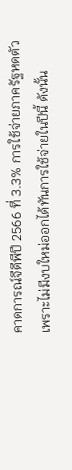คาดการณ์จีดีพีปี 2566 ที่ 3.3% การใช้จ่ายภาครัฐหดตัว เพราะไม่มีงบใหม่ออกได้ทันการใช้จ่ายในปีนี้ ดังนั้น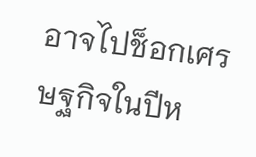อาจไปช็อกเศรษฐกิจในปีห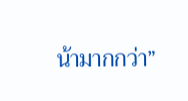น้ามากกว่า”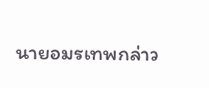นายอมรเทพกล่าว